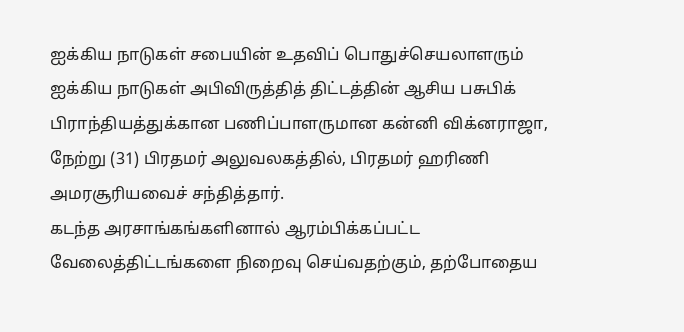ஐக்கிய நாடுகள் சபையின் உதவிப் பொதுச்செயலாளரும் ஐக்கிய நாடுகள் அபிவிருத்தித் திட்டத்தின் ஆசிய பசுபிக் பிராந்தியத்துக்கான பணிப்பாளருமான கன்னி விக்னராஜா, நேற்று (31) பிரதமர் அலுவலகத்தில், பிரதமர் ஹரிணி அமரசூரியவைச் சந்தித்தார்.
கடந்த அரசாங்கங்களினால் ஆரம்பிக்கப்பட்ட வேலைத்திட்டங்களை நிறைவு செய்வதற்கும், தற்போதைய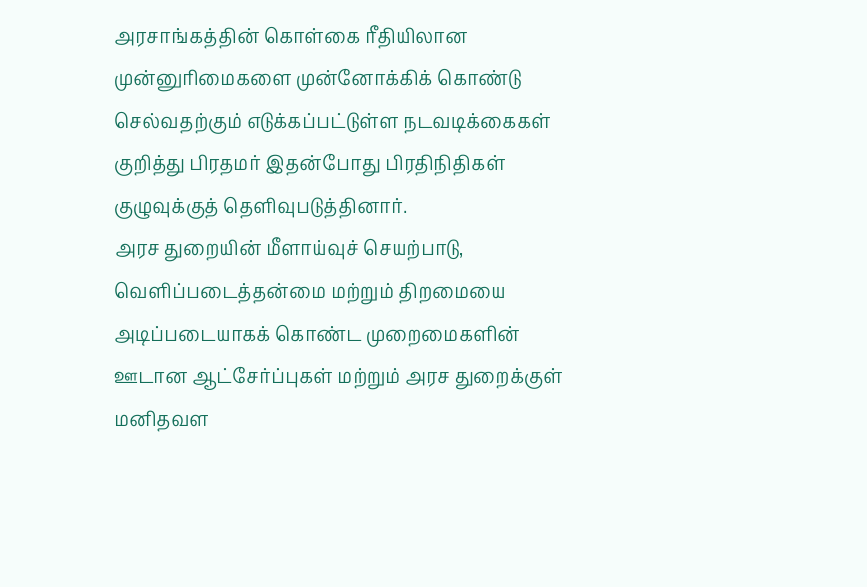அரசாங்கத்தின் கொள்கை ரீதியிலான முன்னுரிமைகளை முன்னோக்கிக் கொண்டு செல்வதற்கும் எடுக்கப்பட்டுள்ள நடவடிக்கைகள் குறித்து பிரதமர் இதன்போது பிரதிநிதிகள் குழுவுக்குத் தெளிவுபடுத்தினார்.
அரச துறையின் மீளாய்வுச் செயற்பாடு, வெளிப்படைத்தன்மை மற்றும் திறமையை அடிப்படையாகக் கொண்ட முறைமைகளின் ஊடான ஆட்சேர்ப்புகள் மற்றும் அரச துறைக்குள் மனிதவள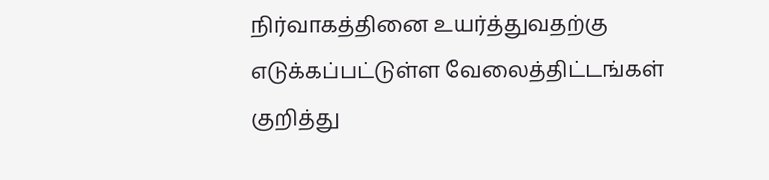நிர்வாகத்தினை உயர்த்துவதற்கு எடுக்கப்பட்டுள்ள வேலைத்திட்டங்கள் குறித்து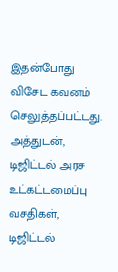இதன்போது விசேட கவனம் செலுத்தப்பட்டது.
அத்துடன், டிஜிட்டல் அரச உட்கட்டமைப்பு வசதிகள், டிஜிட்டல்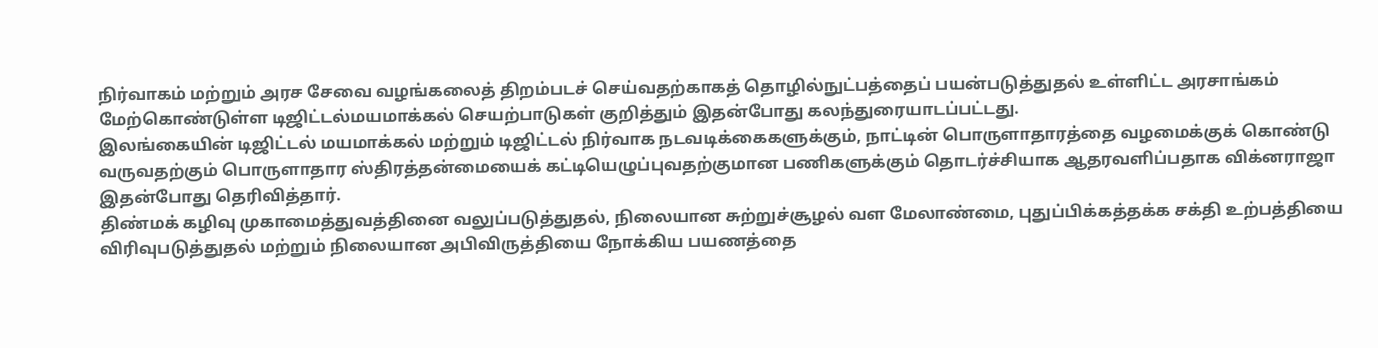நிர்வாகம் மற்றும் அரச சேவை வழங்கலைத் திறம்படச் செய்வதற்காகத் தொழில்நுட்பத்தைப் பயன்படுத்துதல் உள்ளிட்ட அரசாங்கம் மேற்கொண்டுள்ள டிஜிட்டல்மயமாக்கல் செயற்பாடுகள் குறித்தும் இதன்போது கலந்துரையாடப்பட்டது.
இலங்கையின் டிஜிட்டல் மயமாக்கல் மற்றும் டிஜிட்டல் நிர்வாக நடவடிக்கைகளுக்கும், நாட்டின் பொருளாதாரத்தை வழமைக்குக் கொண்டு வருவதற்கும் பொருளாதார ஸ்திரத்தன்மையைக் கட்டியெழுப்புவதற்குமான பணிகளுக்கும் தொடர்ச்சியாக ஆதரவளிப்பதாக விக்னராஜா இதன்போது தெரிவித்தார்.
திண்மக் கழிவு முகாமைத்துவத்தினை வலுப்படுத்துதல், நிலையான சுற்றுச்சூழல் வள மேலாண்மை, புதுப்பிக்கத்தக்க சக்தி உற்பத்தியை விரிவுபடுத்துதல் மற்றும் நிலையான அபிவிருத்தியை நோக்கிய பயணத்தை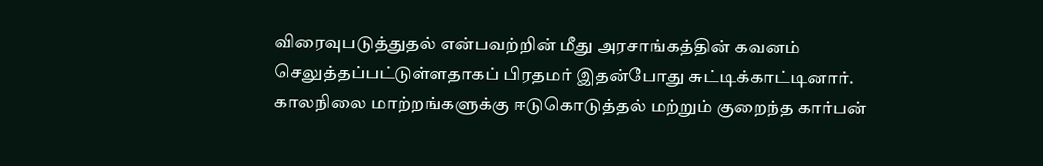விரைவுபடுத்துதல் என்பவற்றின் மீது அரசாங்கத்தின் கவனம் செலுத்தப்பட்டுள்ளதாகப் பிரதமர் இதன்போது சுட்டிக்காட்டினார்.
காலநிலை மாற்றங்களுக்கு ஈடுகொடுத்தல் மற்றும் குறைந்த கார்பன்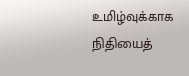உமிழ்வுக்காக நிதியைத்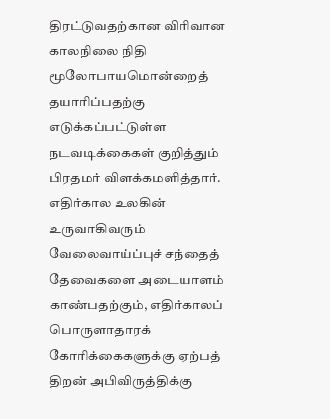திரட்டுவதற்கான விரிவான காலநிலை நிதி மூலோபாயமொன்றைத் தயாரிப்பதற்கு எடுக்கப்பட்டுள்ள நடவடிக்கைகள் குறித்தும் பிரதமர் விளக்கமளித்தார்.
எதிர்கால உலகின் உருவாகிவரும் வேலைவாய்ப்புச் சந்தைத் தேவைகளை அடையாளம் காண்பதற்கும், எதிர்காலப் பொருளாதாரக் கோரிக்கைகளுக்கு ஏற்பத் திறன் அபிவிருத்திக்கு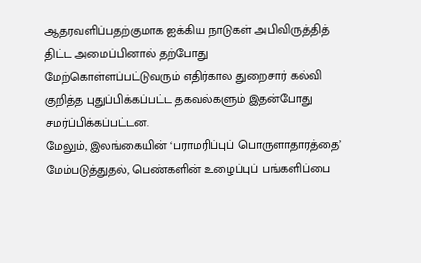ஆதரவளிப்பதற்குமாக ஐக்கிய நாடுகள் அபிவிருத்தித் திட்ட அமைப்பினால் தற்போது மேற்கொள்ளப்பட்டுவரும் எதிர்கால துறைசார் கல்வி குறித்த புதுப்பிக்கப்பட்ட தகவல்களும் இதன்போது சமர்ப்பிக்கப்பட்டன.
மேலும், இலங்கையின் ‘பராமரிப்புப் பொருளாதாரத்தை’ மேம்படுத்துதல், பெண்களின் உழைப்புப் பங்களிப்பை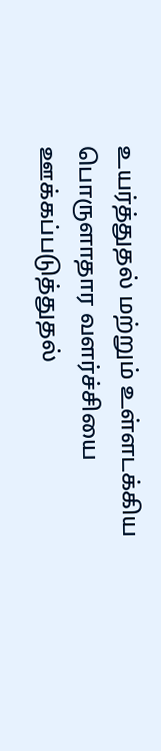உயர்த்துதல் மற்றும் உள்ளடக்கிய பொருளாதார வளர்ச்சியை ஊக்கப்படுத்துதல்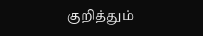குறித்தும்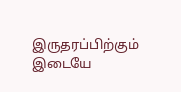இருதரப்பிற்கும் இடையே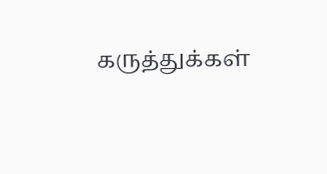கருத்துக்கள்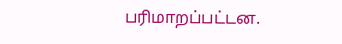பரிமாறப்பட்டன.